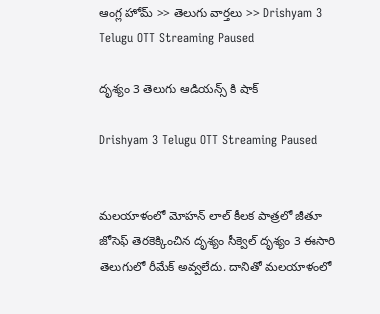ఆంగ్ల హోమ్ >> తెలుగు వార్తలు >> Drishyam 3 Telugu OTT Streaming Paused

దృశ్యం 3 తెలుగు ఆడియన్స్ కి షాక్

Drishyam 3 Telugu OTT Streaming Paused


మలయాళంలో మోహన్ లాల్ కీలక పాత్రలో జీతూ జోసెఫ్ తెరకెక్కించిన దృశ్యం సీక్వెల్ దృశ్యం 3 ఈసారి తెలుగులో రీమేక్ అవ్వలేదు. దానితో మలయాళంలో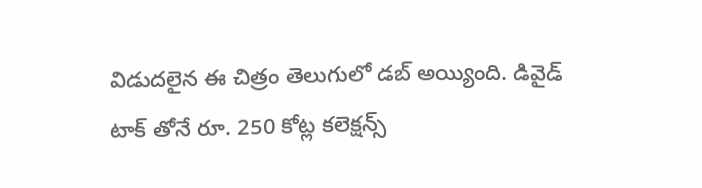విడుదలైన ఈ చిత్రం తెలుగులో డబ్ అయ్యింది. డివైడ్ టాక్ తోనే రూ. 250 కోట్ల కలెక్షన్స్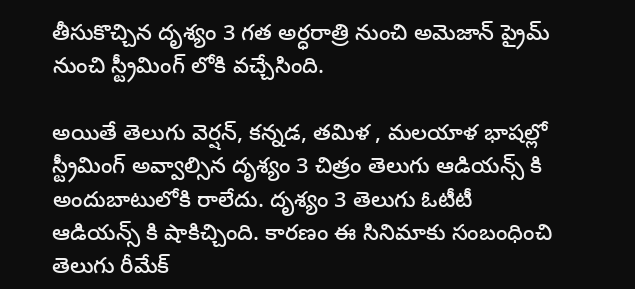తీసుకొచ్చిన దృశ్యం 3 గత అర్ధరాత్రి నుంచి అమెజాన్ ప్రైమ్ నుంచి స్ట్రీమింగ్ లోకి వచ్చేసింది.

అయితే తెలుగు వెర్షన్, కన్నడ, తమిళ , మలయాళ భాషల్లో స్ట్రీమింగ్ అవ్వాల్సిన దృశ్యం 3 చిత్రం తెలుగు ఆడియన్స్ కి అందుబాటులోకి రాలేదు. దృశ్యం 3 తెలుగు ఓటీటీ ఆడియన్స్ కి షాకిచ్చింది. కారణం ఈ సినిమాకు సంబంధించి తెలుగు రీమేక్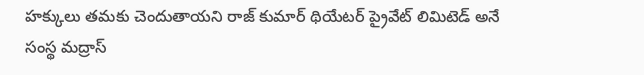హక్కులు తమకు చెందుతాయని రాజ్ కుమార్ థియేటర్ ప్రైవేట్ లిమిటెడ్ అనే సంస్థ మద్రాస్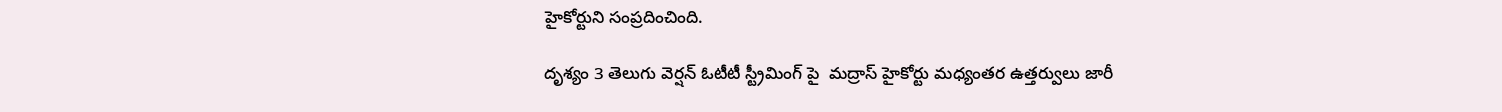హైకోర్టుని సంప్రదించింది.

దృశ్యం 3 తెలుగు వెర్షన్ ఓటీటీ స్ట్రీమింగ్ పై  మద్రాస్ హైకోర్టు మధ్యంతర ఉత్తర్వులు జారీ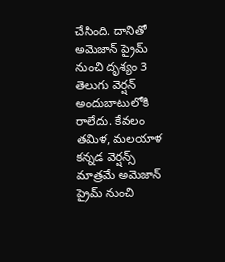చేసింది. దానితో అమెజాన్ ప్రైమ్ నుంచి దృశ్యం 3 తెలుగు వెర్షన్ అందుబాటులోకి రాలేదు. కేవలం తమిళ, మలయాళ కన్నడ వెర్షన్స్ మాత్రమే అమెజాన్ ప్రైమ్ నుంచి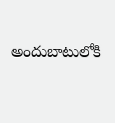అందుబాటులోకి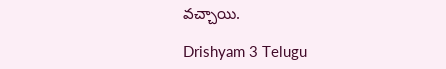వచ్చాయి.

Drishyam 3 Telugu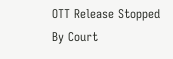OTT Release Stopped By Court